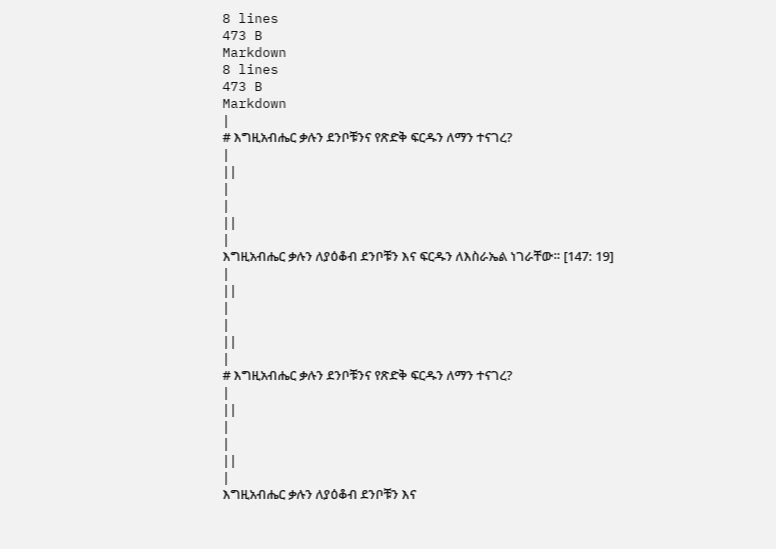8 lines
473 B
Markdown
8 lines
473 B
Markdown
|
# እግዚአብሔር ቃሉን ደንቦቹንና የጽድቅ ፍርዱን ለማን ተናገረ?
|
||
|
|
||
|
እግዚአብሔር ቃሉን ለያዕቆብ ደንቦቹን እና ፍርዱን ለእስራኤል ነገራቸው። [147: 19]
|
||
|
|
||
|
# እግዚአብሔር ቃሉን ደንቦቹንና የጽድቅ ፍርዱን ለማን ተናገረ?
|
||
|
|
||
|
እግዚአብሔር ቃሉን ለያዕቆብ ደንቦቹን እና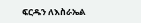ፍርዱን ለእስራኤል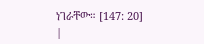ነገራቸው። [147: 20]
|